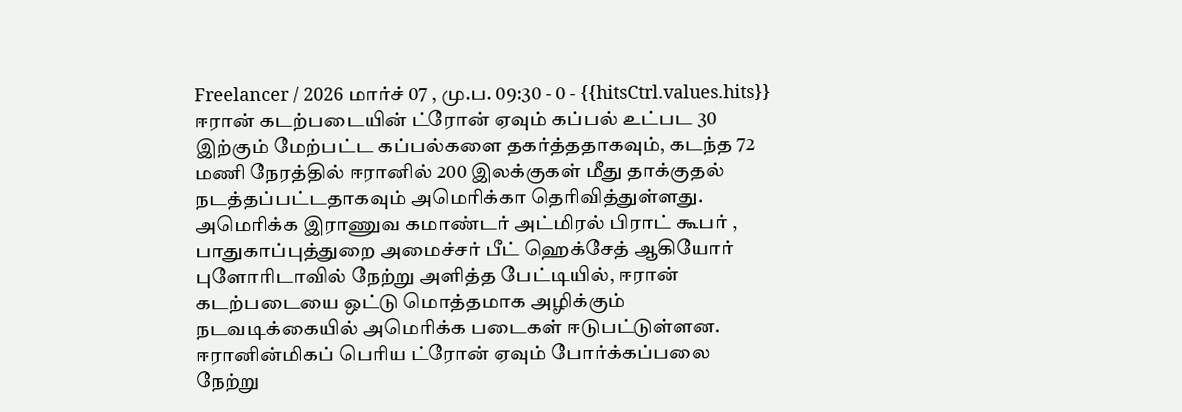Freelancer / 2026 மார்ச் 07 , மு.ப. 09:30 - 0 - {{hitsCtrl.values.hits}}
ஈரான் கடற்படையின் ட்ரோன் ஏவும் கப்பல் உட்பட 30 இற்கும் மேற்பட்ட கப்பல்களை தகர்த்ததாகவும், கடந்த 72 மணி நேரத்தில் ஈரானில் 200 இலக்குகள் மீது தாக்குதல் நடத்தப்பட்டதாகவும் அமெரிக்கா தெரிவித்துள்ளது.
அமெரிக்க இராணுவ கமாண்டர் அட்மிரல் பிராட் கூபர் , பாதுகாப்புத்துறை அமைச்சர் பீட் ஹெக்சேத் ஆகியோர் புளோரிடாவில் நேற்று அளித்த பேட்டியில், ஈரான் கடற்படையை ஒட்டு மொத்தமாக அழிக்கும் நடவடிக்கையில் அமெரிக்க படைகள் ஈடுபட்டுள்ளன.
ஈரானின்மிகப் பெரிய ட்ரோன் ஏவும் போர்க்கப்பலை நேற்று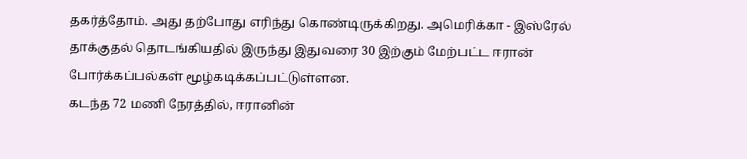தகர்த்தோம். அது தற்போது எரிந்து கொண்டிருக்கிறது. அமெரிக்கா - இஸ்ரேல் தாக்குதல் தொடங்கியதில் இருந்து இதுவரை 30 இற்கும் மேற்பட்ட ஈரான் போர்க்கப்பல்கள் மூழ்கடிக்கப்பட்டுள்ளன.
கடந்த 72 மணி நேரத்தில், ஈரானின்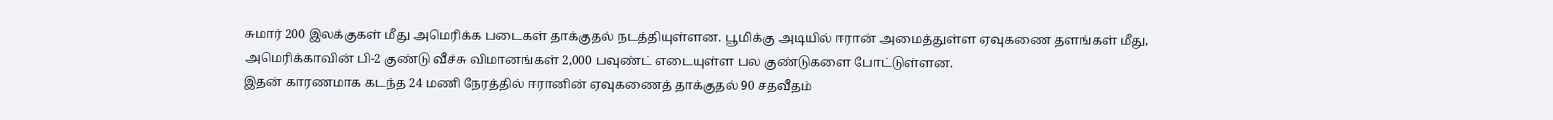சுமார் 200 இலக்குகள் மீது அமெரிக்க படைகள் தாக்குதல் நடத்தியுள்ளன. பூமிக்கு அடியில் ஈரான் அமைத்துள்ள ஏவுகணை தளங்கள் மீது, அமெரிக்காவின் பி-2 குண்டு வீச்சு விமானங்கள் 2,000 பவுண்ட் எடையுள்ள பல குண்டுகளை போட்டுள்ளன.
இதன் காரணமாக கடந்த 24 மணி நேரத்தில் ஈரானின் ஏவுகணைத் தாக்குதல் 90 சதவீதம்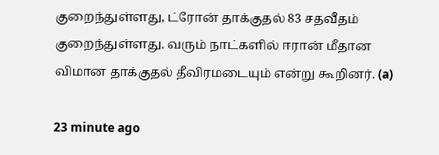குறைந்துள்ளது, ட்ரோன் தாக்குதல் 83 சதவீதம் குறைந்துள்ளது. வரும் நாட்களில் ஈரான் மீதான விமான தாக்குதல் தீவிரமடையும் என்று கூறினர். (a)

23 minute ago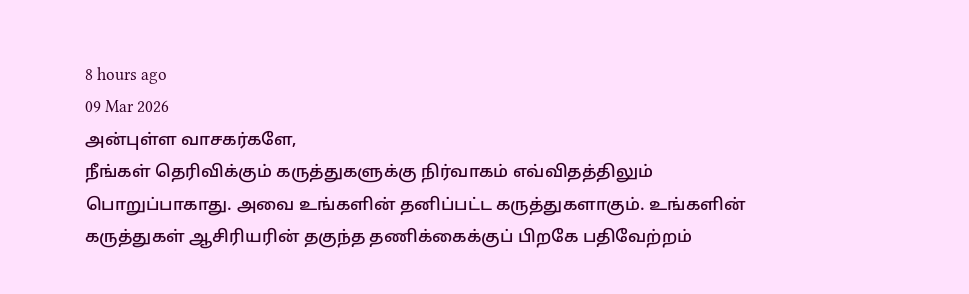8 hours ago
09 Mar 2026
அன்புள்ள வாசகர்களே,
நீங்கள் தெரிவிக்கும் கருத்துகளுக்கு நிர்வாகம் எவ்விதத்திலும் பொறுப்பாகாது. அவை உங்களின் தனிப்பட்ட கருத்துகளாகும். உங்களின் கருத்துகள் ஆசிரியரின் தகுந்த தணிக்கைக்குப் பிறகே பதிவேற்றம்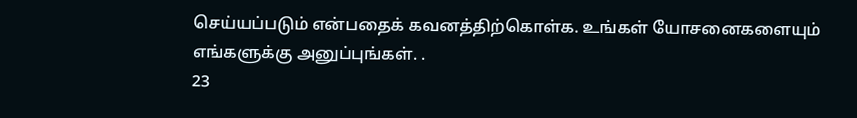செய்யப்படும் என்பதைக் கவனத்திற்கொள்க. உங்கள் யோசனைகளையும் எங்களுக்கு அனுப்புங்கள். .
23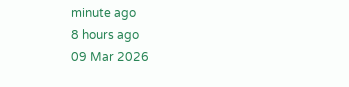minute ago
8 hours ago
09 Mar 2026